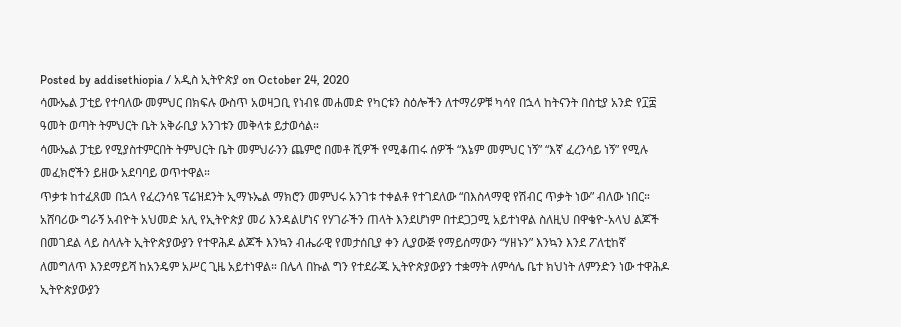Posted by addisethiopia / አዲስ ኢትዮጵያ on October 24, 2020
ሳሙኤል ፓቲይ የተባለው መምህር በክፍሉ ውስጥ አወዛጋቢ የነብዩ መሐመድ የካርቱን ስዕሎችን ለተማሪዎቹ ካሳየ በኋላ ከትናንት በስቲያ አንድ የ፲፰ ዓመት ወጣት ትምህርት ቤት አቅራቢያ አንገቱን መቅላቱ ይታወሳል።
ሳሙኤል ፓቲይ የሚያስተምርበት ትምህርት ቤት መምህራንን ጨምሮ በመቶ ሺዎች የሚቆጠሩ ሰዎች “እኔም መምህር ነኝ” “እኛ ፈረንሳይ ነኝ” የሚሉ መፈክሮችን ይዘው አደባባይ ወጥተዋል።
ጥቃቱ ከተፈጸመ በኋላ የፈረንሳዩ ፕሬዝደንት ኢማኑኤል ማክሮን መምህሩ አንገቱ ተቀልቶ የተገደለው “በእስላማዊ የሽብር ጥቃት ነው” ብለው ነበር።
አሸባሪው ግራኝ አብዮት አህመድ አሊ የኢትዮጵያ መሪ እንዳልሆነና የሃገራችን ጠላት እንደሆነም በተደጋጋሚ አይተነዋል ስለዚህ በዋቄዮ-አላህ ልጆች በመገደል ላይ ስላሉት ኢትዮጵያውያን የተዋሕዶ ልጆች እንኳን ብሔራዊ የመታሰቢያ ቀን ሊያውጅ የማይሰማውን “ሃዘኑን” እንኳን እንደ ፖለቲከኛ ለመግለጥ እንደማይሻ ከአንዴም አሥር ጊዜ አይተነዋል። በሌላ በኩል ግን የተደራጁ ኢትዮጵያውያን ተቋማት ለምሳሌ ቤተ ክህነት ለምንድን ነው ተዋሕዶ ኢትዮጵያውያን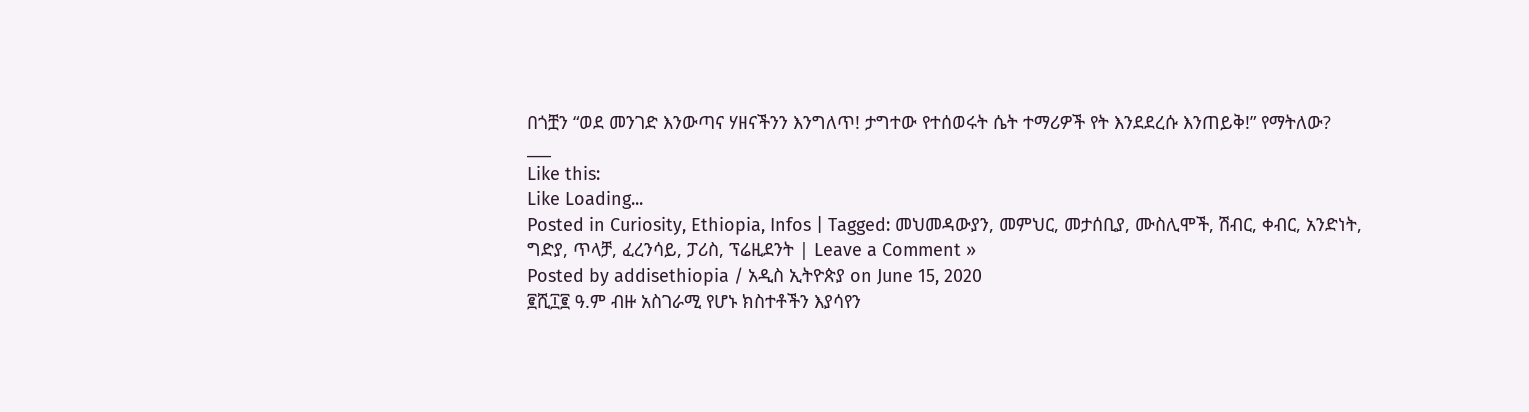በጎቿን “ወደ መንገድ እንውጣና ሃዘናችንን እንግለጥ! ታግተው የተሰወሩት ሴት ተማሪዎች የት እንደደረሱ እንጠይቅ!” የማትለው?
___
Like this:
Like Loading...
Posted in Curiosity, Ethiopia, Infos | Tagged: መህመዳውያን, መምህር, መታሰቢያ, ሙስሊሞች, ሽብር, ቀብር, አንድነት, ግድያ, ጥላቻ, ፈረንሳይ, ፓሪስ, ፕሬዚደንት | Leave a Comment »
Posted by addisethiopia / አዲስ ኢትዮጵያ on June 15, 2020
፪ሺ፲፪ ዓ.ም ብዙ አስገራሚ የሆኑ ክስተቶችን እያሳየን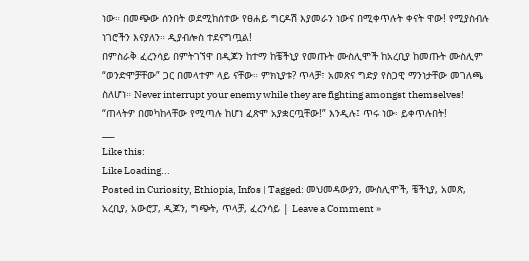ነው። በመጭው ሰንበት ወደሚከሰተው የፀሐይ ግርዶሽ እያመራን ነውና በሚቀጥሉት ቀናት ዋው! የሚያስብሉ ነገሮችን እናያለን። ዲያብሎስ ተደናግጧል!
በምስራቅ ፈረንሳይ በምትገኘዋ በዲጆን ከተማ ከቼችኒያ የመጡት ሙስሊሞች ከአረቢያ ከመጡት ሙስሊም “ወንድሞቻቸው” ጋር በመላተም ላይ ናቸው። ምክኒያቱ? ጥላቻ፣ አመጽና ግድያ የስጋዊ ማንነታቸው መገለጫ ስለሆነ። Never interrupt your enemy while they are fighting amongst themselves! “ጠላትዎ በመካከላቸው የሚጣሉ ከሆነ ፈጽሞ አያቋርጧቸው!” እንዲሉ፤ ጥሩ ነው፡ ይቀጥሉበት!
___
Like this:
Like Loading...
Posted in Curiosity, Ethiopia, Infos | Tagged: መህመዳውያን, ሙስሊሞች, ቼችኒያ, አመጽ, አረቢያ, አውሮፓ, ዲጆን, ግጭት, ጥላቻ, ፈረንሳይ | Leave a Comment »